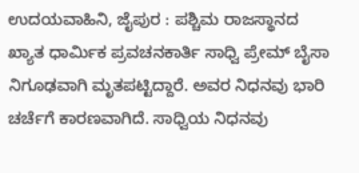ಉದಯವಾಹಿನಿ, ಜೈಪುರ : ಪಶ್ಚಿಮ ರಾಜಸ್ಥಾನದ ಖ್ಯಾತ ಧಾರ್ಮಿಕ ಪ್ರವಚನಕಾರ್ತಿ ಸಾಧ್ವಿ ಪ್ರೇಮ್ ಬೈಸಾ ನಿಗೂಢವಾಗಿ ಮೃತಪಟ್ಟಿದ್ದಾರೆ. ಅವರ ನಿಧನವು ಭಾರಿ ಚರ್ಚೆಗೆ ಕಾರಣವಾಗಿದೆ. ಸಾಧ್ವಿಯ ನಿಧನವು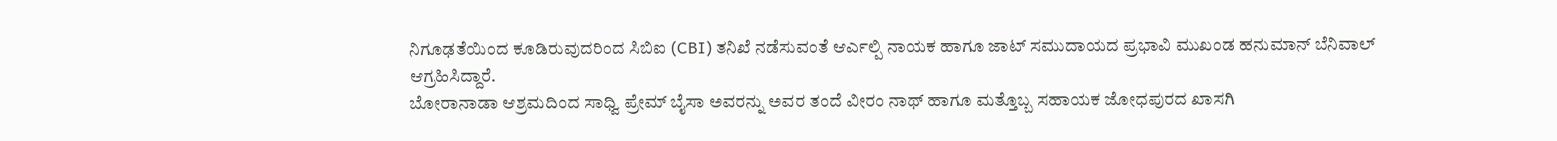ನಿಗೂಢತೆಯಿಂದ ಕೂಡಿರುವುದರಿಂದ ಸಿಬಿಐ (CBI) ತನಿಖೆ ನಡೆಸುವಂತೆ ಆರ್ಎಲ್ಪಿ ನಾಯಕ ಹಾಗೂ ಜಾಟ್ ಸಮುದಾಯದ ಪ್ರಭಾವಿ ಮುಖಂಡ ಹನುಮಾನ್ ಬೆನಿವಾಲ್ ಆಗ್ರಹಿಸಿದ್ದಾರೆ.
ಬೋರಾನಾಡಾ ಆಶ್ರಮದಿಂದ ಸಾಧ್ವಿ ಪ್ರೇಮ್ ಬೈಸಾ ಅವರನ್ನು ಅವರ ತಂದೆ ವೀರಂ ನಾಥ್ ಹಾಗೂ ಮತ್ತೊಬ್ಬ ಸಹಾಯಕ ಜೋಧಪುರದ ಖಾಸಗಿ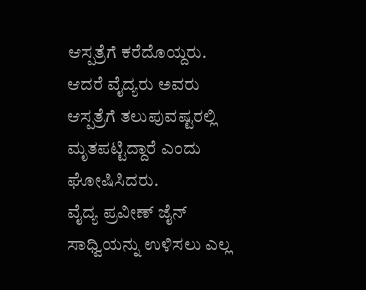ಆಸ್ಪತ್ರೆಗೆ ಕರೆದೊಯ್ದರು. ಆದರೆ ವೈದ್ಯರು ಅವರು ಆಸ್ಪತ್ರೆಗೆ ತಲುಪುವಷ್ಟರಲ್ಲಿ ಮೃತಪಟ್ಟಿದ್ದಾರೆ ಎಂದು ಘೋಷಿಸಿದರು.
ವೈದ್ಯ ಪ್ರವೀಣ್ ಜೈನ್ ಸಾಧ್ವಿಯನ್ನು ಉಳಿಸಲು ಎಲ್ಲ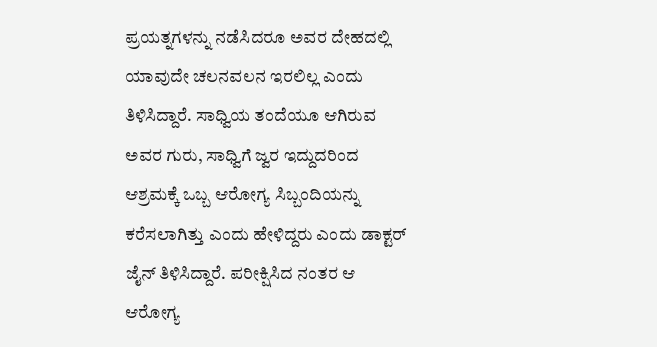ಪ್ರಯತ್ನಗಳನ್ನು ನಡೆಸಿದರೂ ಅವರ ದೇಹದಲ್ಲಿ ಯಾವುದೇ ಚಲನವಲನ ಇರಲಿಲ್ಲ ಎಂದು ತಿಳಿಸಿದ್ದಾರೆ. ಸಾಧ್ವಿಯ ತಂದೆಯೂ ಆಗಿರುವ ಅವರ ಗುರು, ಸಾಧ್ವಿಗೆ ಜ್ವರ ಇದ್ದುದರಿಂದ ಆಶ್ರಮಕ್ಕೆ ಒಬ್ಬ ಆರೋಗ್ಯ ಸಿಬ್ಬಂದಿಯನ್ನು ಕರೆಸಲಾಗಿತ್ತು ಎಂದು ಹೇಳಿದ್ದರು ಎಂದು ಡಾಕ್ಟರ್ ಜೈನ್ ತಿಳಿಸಿದ್ದಾರೆ. ಪರೀಕ್ಷಿಸಿದ ನಂತರ ಆ ಆರೋಗ್ಯ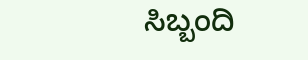ಸಿಬ್ಬಂದಿ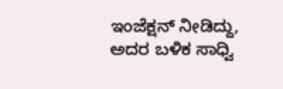ಇಂಜೆಕ್ಷನ್ ನೀಡಿದ್ದು, ಅದರ ಬಳಿಕ ಸಾಧ್ವಿ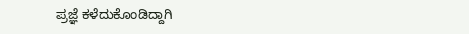ಪ್ರಜ್ಞೆ ಕಳೆದುಕೊಂಡಿದ್ದಾಗಿ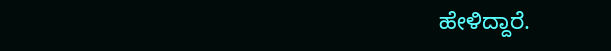ಹೇಳಿದ್ದಾರೆ.